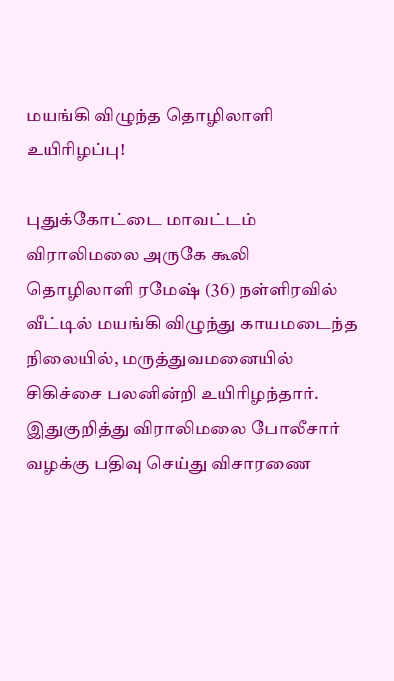மயங்கி விழுந்த தொழிலாளி உயிரிழப்பு!

புதுக்கோட்டை மாவட்டம் விராலிமலை அருகே கூலி தொழிலாளி ரமேஷ் (36) நள்ளிரவில் வீட்டில் மயங்கி விழுந்து காயமடைந்த நிலையில், மருத்துவமனையில் சிகிச்சை பலனின்றி உயிரிழந்தார். இதுகுறித்து விராலிமலை போலீசார் வழக்கு பதிவு செய்து விசாரணை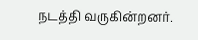நடத்தி வருகின்றனர்.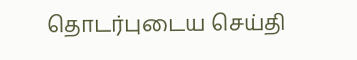தொடர்புடைய செய்தி